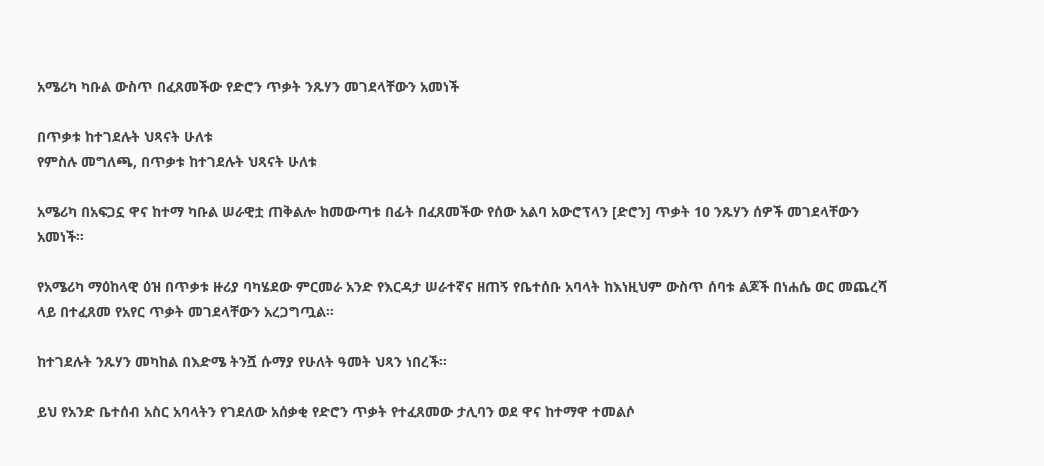አሜሪካ ካቡል ውስጥ በፈጸመችው የድሮን ጥቃት ንጹሃን መገደላቸውን አመነች

በጥቃቱ ከተገደሉት ህጻናት ሁለቱ
የምስሉ መግለጫ, በጥቃቱ ከተገደሉት ህጻናት ሁለቱ

አሜሪካ በአፍጋኗ ዋና ከተማ ካቡል ሠራዊቷ ጠቅልሎ ከመውጣቱ በፊት በፈጸመችው የሰው አልባ አውሮፕላን [ድሮን] ጥቃት 10 ንጹሃን ሰዎች መገደላቸውን አመነች።

የአሜሪካ ማዕከላዊ ዕዝ በጥቃቱ ዙሪያ ባካሄደው ምርመራ አንድ የእርዳታ ሠራተኛና ዘጠኝ የቤተሰቡ አባላት ከእነዚህም ውስጥ ሰባቱ ልጆች በነሐሴ ወር መጨረሻ ላይ በተፈጸመ የአየር ጥቃት መገደላቸውን አረጋግጧል።

ከተገደሉት ንጹሃን መካከል በእድሜ ትንሿ ሱማያ የሁለት ዓመት ህጻን ነበረች።

ይህ የአንድ ቤተሰብ አስር አባላትን የገደለው አሰቃቂ የድሮን ጥቃት የተፈጸመው ታሊባን ወደ ዋና ከተማዋ ተመልሶ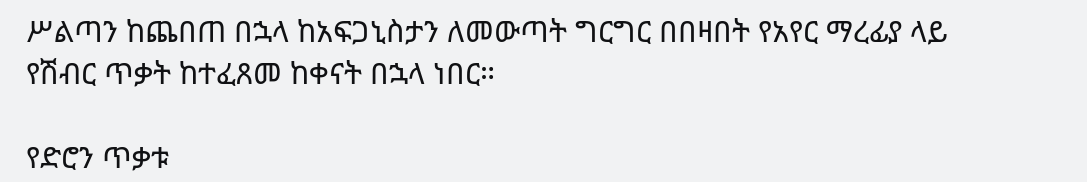ሥልጣን ከጨበጠ በኋላ ከአፍጋኒስታን ለመውጣት ግርግር በበዛበት የአየር ማረፊያ ላይ የሽብር ጥቃት ከተፈጸመ ከቀናት በኋላ ነበር።

የድሮን ጥቃቱ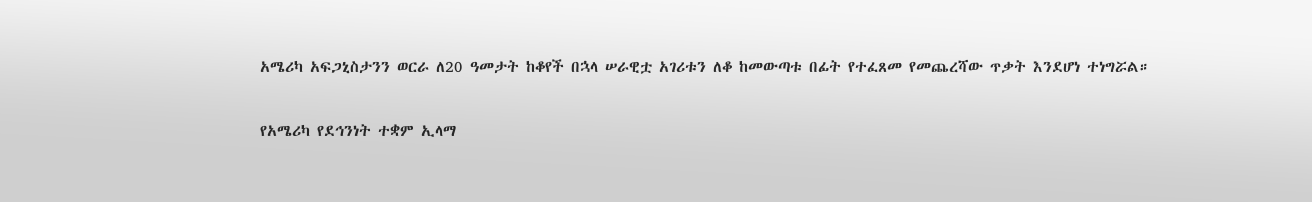አሜሪካ አፍጋኒስታንን ወርራ ለ20 ዓመታት ከቆየች በኋላ ሠራዊቷ አገሪቱን ለቆ ከመውጣቱ በፊት የተፈጸመ የመጨረሻው ጥቃት እንደሆነ ተነግሯል።

የአሜሪካ የደኅንነት ተቋም ኢላማ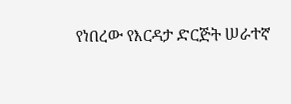የነበረው የእርዳታ ድርጅት ሠራተኛ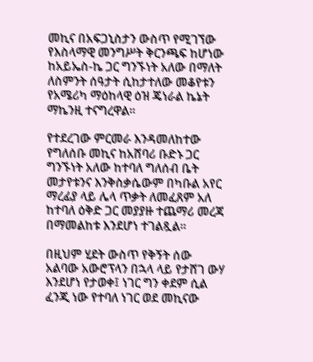መኪና በአፍጋኒስታን ውስጥ የሚገኘው የእስላማዊ መንግሥት ቅርንጫፍ ከሆነው ከአይኤስ-ኬ ጋር ግንኙነት አለው በማለት ለስምንት ሰዓታት ሲከታተለው መቆየቱን የአሜሪካ ማዕከላዊ ዕዝ ጄነራል ኬኔት ማኬንዚ ተናግረዋል።

የተደረገው ምርመራ እንዳመለከተው የግለሰቡ መኪና ከአሸባሪ ቡድኑ ጋር ግንኙነት አለው ከተባለ ግለሰብ ቤት መታየቱንና እንቅስቃሴውም በካቡል አየር ማረፊያ ላይ ሌላ ጥቃት ለመፈጸም አለ ከተባለ ዕቅድ ጋር መያያዙ ተጨማሪ መረጃ በማመልከቱ እንደሆነ ተገልጿል።

በዚህም ሂደት ውስጥ የቅኝት ሰው አልባው አውሮፕላን በኋላ ላይ የታሸገ ውሃ እንደሆነ የታወቀ፤ ነገር ግን ቀደም ሲል ፈንጂ ነው የተባለ ነገር ወደ መኪናው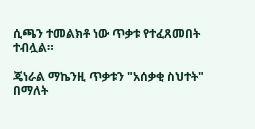ሲጫን ተመልክቶ ነው ጥቃቱ የተፈጸመበት ተብሏል።

ጄነራል ማኬንዚ ጥቃቱን "አሰቃቂ ስህተት" በማለት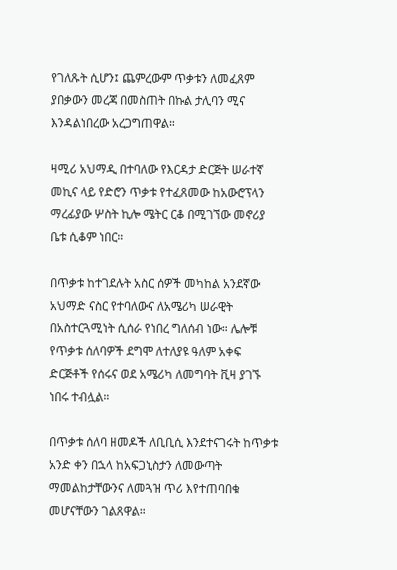የገለጹት ሲሆን፤ ጨምረውም ጥቃቱን ለመፈጸም ያበቃውን መረጃ በመስጠት በኩል ታሊባን ሚና እንዳልነበረው አረጋግጠዋል።

ዛሚሪ አህማዲ በተባለው የእርዳታ ድርጅት ሠራተኛ መኪና ላይ የድሮን ጥቃቱ የተፈጸመው ከአውሮፕላን ማረፊያው ሦስት ኪሎ ሜትር ርቆ በሚገኘው መኖሪያ ቤቱ ሲቆም ነበር።

በጥቃቱ ከተገደሉት አስር ሰዎች መካከል አንደኛው አህማድ ናስር የተባለውና ለአሜሪካ ሠራዊት በአስተርጓሚነት ሲሰራ የነበረ ግለሰብ ነው። ሌሎቹ የጥቃቱ ሰለባዎች ደግሞ ለተለያዩ ዓለም አቀፍ ድርጅቶች የሰሩና ወደ አሜሪካ ለመግባት ቪዛ ያገኙ ነበሩ ተብሏል።

በጥቃቱ ሰለባ ዘመዶች ለቢቢሲ እንደተናገሩት ከጥቃቱ አንድ ቀን በኋላ ከአፍጋኒስታን ለመውጣት ማመልከታቸውንና ለመጓዝ ጥሪ እየተጠባበቁ መሆናቸውን ገልጸዋል።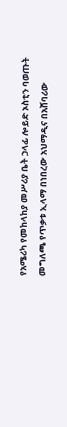የአሜሪካ የመከላከያ መሥሪያ ቤት ኃላፊ ሎይድ ኦስቲን ባወጡት መግለጫ የጥቃቱ ኢላማ በነበረው አህማዲና በአሸባሪው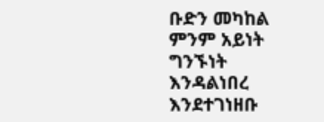ቡድን መካከል ምንም አይነት ግንኙነት እንዳልነበረ እንደተገነዘቡ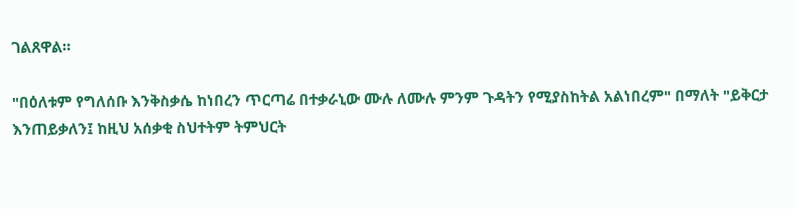ገልጸዋል።

"በዕለቱም የግለሰቡ እንቅስቃሴ ከነበረን ጥርጣሬ በተቃራኒው ሙሉ ለሙሉ ምንም ጉዳትን የሚያስከትል አልነበረም" በማለት "ይቅርታ እንጠይቃለን፤ ከዚህ አሰቃቂ ስህተትም ትምህርት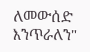ለመውሰድ እንጥራለን"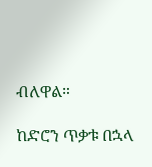ብለዋል።

ከድሮን ጥቃቱ በኋላ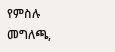የምስሉ መግለጫ,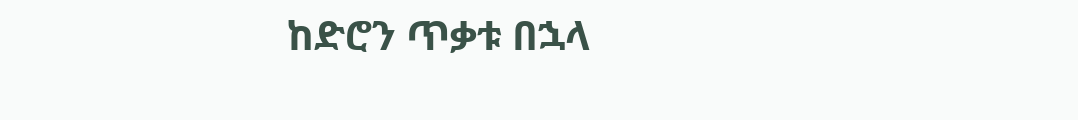ከድሮን ጥቃቱ በኋላ